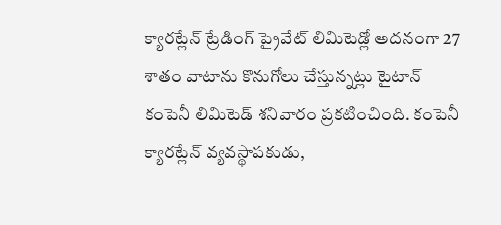క్యారట్లేన్ ట్రేడింగ్ ప్రైవేట్ లిమిటెడ్లో అదనంగా 27 శాతం వాటాను కొనుగోలు చేస్తున్నట్లు టైటాన్ కంపెనీ లిమిటెడ్ శనివారం ప్రకటించింది. కంపెనీ క్యారట్లేన్ వ్యవస్థాపకుడు,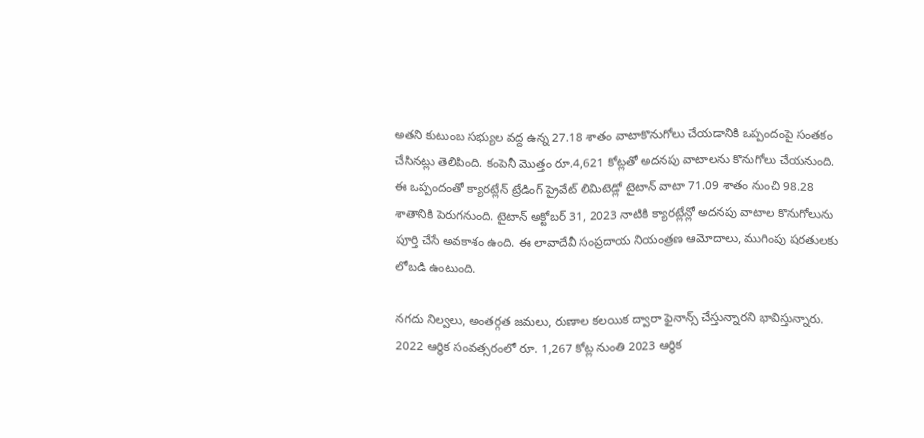అతని కుటుంబ సభ్యుల వద్ద ఉన్న 27.18 శాతం వాటాకొనుగోలు చేయడానికి ఒప్పందంపై సంతకం చేసినట్లు తెలిపింది. కంపెనీ మొత్తం రూ.4,621 కోట్లతో అదనపు వాటాలను కొనుగోలు చేయనుంది.
ఈ ఒప్పందంతో క్యారట్లేన్ ట్రేడింగ్ ప్రైవేట్ లిమిటెడ్లో టైటాన్ వాటా 71.09 శాతం నుంచి 98.28 శాతానికి పెరుగనుంది. టైటాన్ అక్టోబర్ 31, 2023 నాటికి క్యారట్లేన్లో అదనపు వాటాల కొనుగోలును పూర్తి చేసే అవకాశం ఉంది. ఈ లావాదేవీ సంప్రదాయ నియంత్రణ ఆమోదాలు, ముగింపు షరతులకు లోబడి ఉంటుంది.

నగదు నిల్వలు, అంతర్గత జమలు, రుణాల కలయిక ద్వారా ఫైనాన్స్ చేస్తున్నారని భావిస్తున్నారు. 2022 ఆర్థిక సంవత్సరంలో రూ. 1,267 కోట్ల నుంతి 2023 ఆర్థిక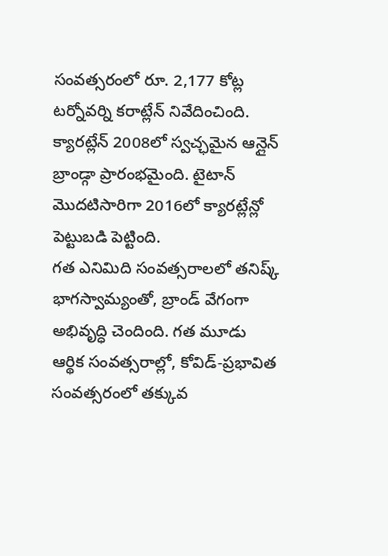సంవత్సరంలో రూ. 2,177 కోట్ల టర్నోవర్ని కరాట్లేన్ నివేదించింది. క్యారట్లేన్ 2008లో స్వచ్ఛమైన ఆన్లైన్ బ్రాండ్గా ప్రారంభమైంది. టైటాన్ మొదటిసారిగా 2016లో క్యారట్లేన్లో పెట్టుబడి పెట్టింది.
గత ఎనిమిది సంవత్సరాలలో తనిష్క్ భాగస్వామ్యంతో, బ్రాండ్ వేగంగా అభివృద్ధి చెందింది. గత మూడు ఆర్థిక సంవత్సరాల్లో, కోవిడ్-ప్రభావిత సంవత్సరంలో తక్కువ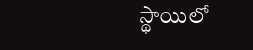స్థాయిలో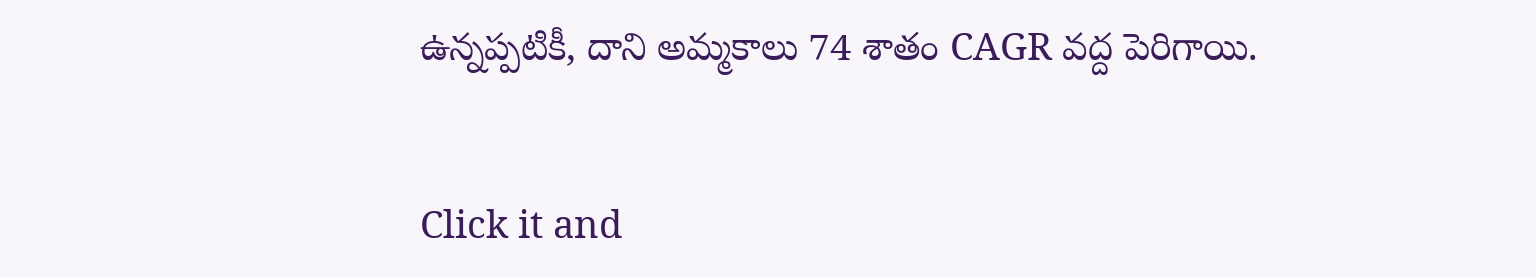ఉన్నప్పటికీ, దాని అమ్మకాలు 74 శాతం CAGR వద్ద పెరిగాయి.


Click it and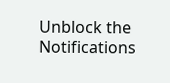Unblock the Notifications